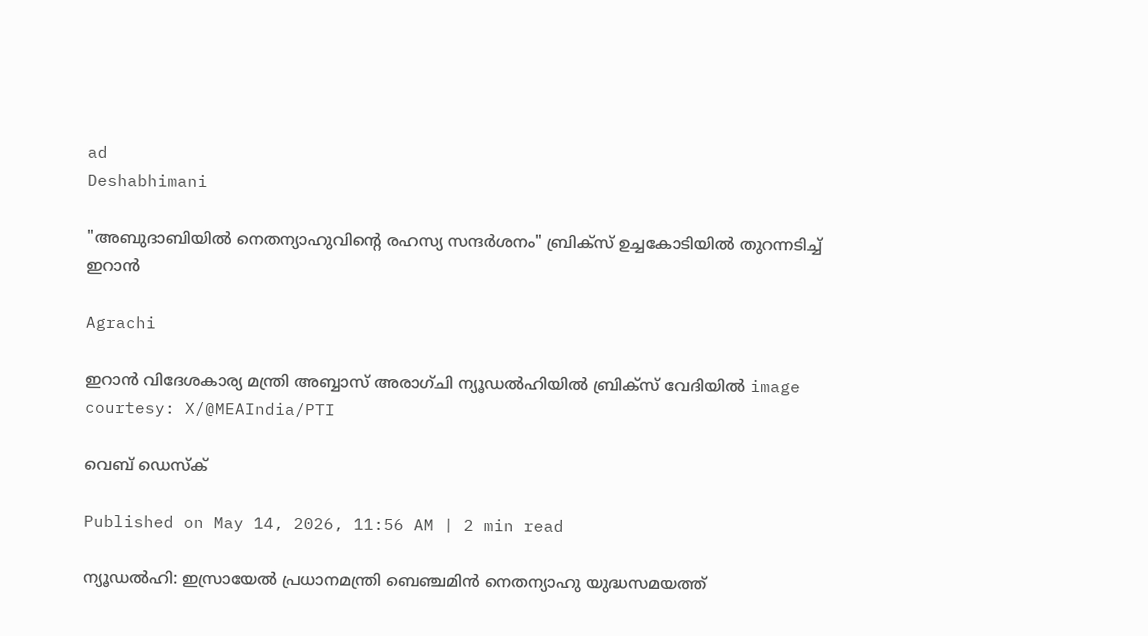ad
Deshabhimani

"അബുദാബിയിൽ നെതന്യാഹുവിന്റെ രഹസ്യ സന്ദര്‍ശനം" ബ്രിക്സ് ഉച്ചകോടിയിൽ തുറന്നടിച്ച് ഇറാൻ

Agrachi

ഇറാൻ വിദേശകാര്യ മന്ത്രി അബ്ബാസ് അരാഗ്ചി ന്യൂഡൽഹിയിൽ ബ്രിക്സ് വേദിയിൽ image courtesy: X/@MEAIndia/PTI

വെബ് ഡെസ്ക്

Published on May 14, 2026, 11:56 AM | 2 min read

ന്യൂഡൽഹി: ഇസ്രായേൽ പ്രധാനമന്ത്രി ബെഞ്ചമിൻ നെതന്യാഹു യുദ്ധസമയത്ത്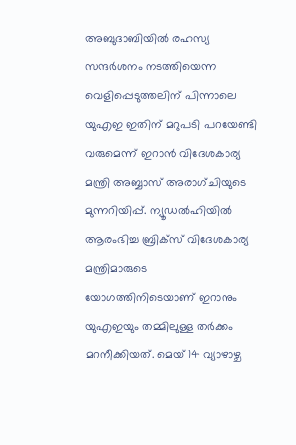അബുദാബിയിൽ രഹസ്യ സന്ദർശനം നടത്തിയെന്ന വെളിപ്പെടുത്തലിന് പിന്നാലെ യുഎഇ ഇതിന് മറുപടി പറയേണ്ടി വരുമെന്ന് ഇറാൻ വിദേശകാര്യ മന്ത്രി അബ്ബാസ് അരാഗ്ചിയുടെ മുന്നറിയിപ്പ്. ന്യൂഡൽഹിയിൽ ആരംഭിച്ച ബ്രിക്സ് വിദേശകാര്യ മന്ത്രിമാരുടെ യോഗത്തിനിടെയാണ് ഇറാനും യുഎഇയും തമ്മിലുള്ള തർക്കം മറനീക്കിയത്. മെയ് 14 വ്യാഴാഴ്ച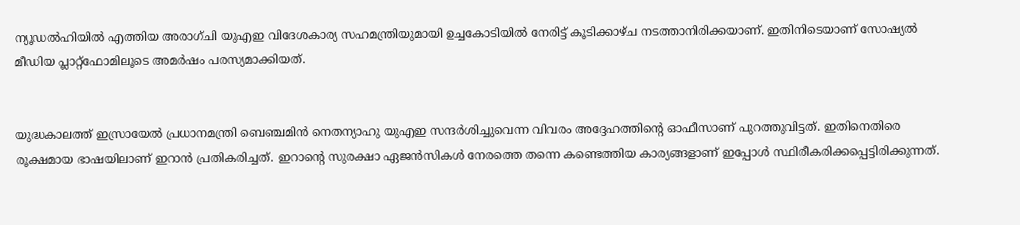ന്യൂഡൽഹിയിൽ എത്തിയ അരാഗ്ചി യുഎഇ വിദേശകാര്യ സഹമന്ത്രിയുമായി ഉച്ചകോടിയിൽ നേരിട്ട് കൂടിക്കാഴ്ച നടത്താനിരിക്കയാണ്. ഇതിനിടെയാണ് സോഷ്യൽ മീഡിയ പ്ലാറ്റ്ഫോമിലൂടെ അമര്‍ഷം പരസ്യമാക്കിയത്.


യുദ്ധകാലത്ത് ഇസ്രായേൽ പ്രധാനമന്ത്രി ബെഞ്ചമിൻ നെതന്യാഹു യുഎഇ സന്ദർശിച്ചുവെന്ന വിവരം അദ്ദേഹത്തിന്റെ ഓഫീസാണ് പുറത്തുവിട്ടത്. ഇതിനെതിരെ രൂക്ഷമായ ഭാഷയിലാണ് ഇറാൻ പ്രതികരിച്ചത്. ഇറാന്റെ സുരക്ഷാ ഏജൻസികൾ നേരത്തെ തന്നെ കണ്ടെത്തിയ കാര്യങ്ങളാണ് ഇപ്പോൾ സ്ഥിരീകരിക്കപ്പെട്ടിരിക്കുന്നത്.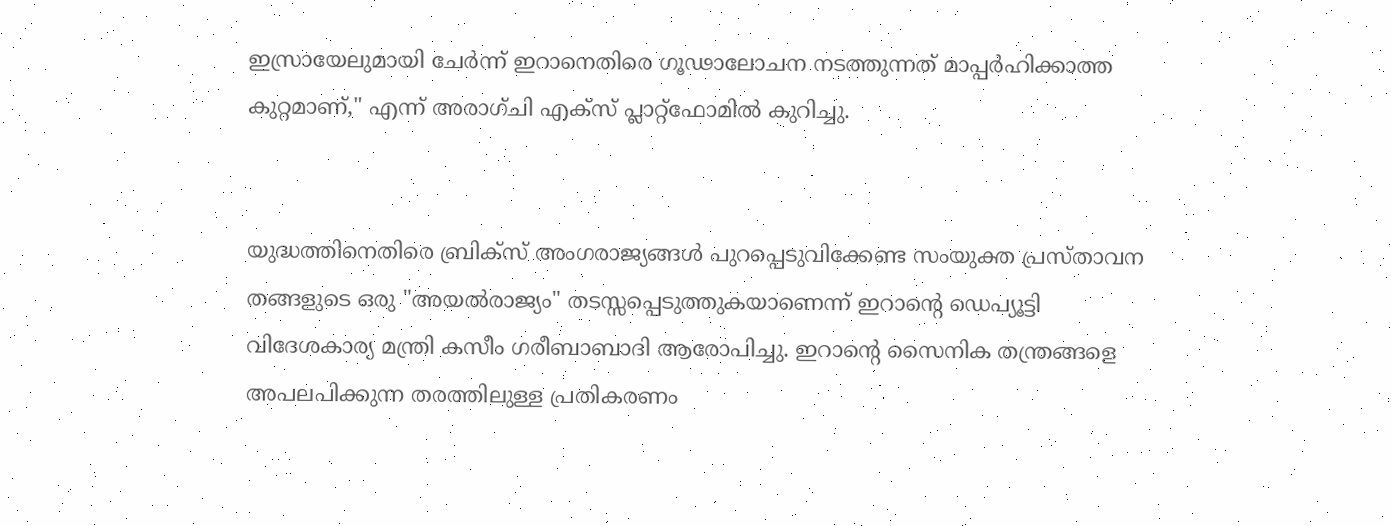ഇസ്രായേലുമായി ചേർന്ന് ഇറാനെതിരെ ഗൂഢാലോചന നടത്തുന്നത് മാപ്പർഹിക്കാത്ത കുറ്റമാണ്," എന്ന് അരാഗ്ചി എക്സ് പ്ലാറ്റ്‌ഫോമിൽ കുറിച്ചു.


യുദ്ധത്തിനെതിരെ ബ്രിക്സ് അംഗരാജ്യങ്ങൾ പുറപ്പെടുവിക്കേണ്ട സംയുക്ത പ്രസ്താവന തങ്ങളുടെ ഒരു "അയൽരാജ്യം" തടസ്സപ്പെടുത്തുകയാണെന്ന് ഇറാന്റെ ഡെപ്യൂട്ടി വിദേശകാര്യ മന്ത്രി കസീം ഗരീബാബാദി ആരോപിച്ചു. ഇറാന്റെ സൈനിക തന്ത്രങ്ങളെ അപലപിക്കുന്ന തരത്തിലുള്ള പ്രതികരണം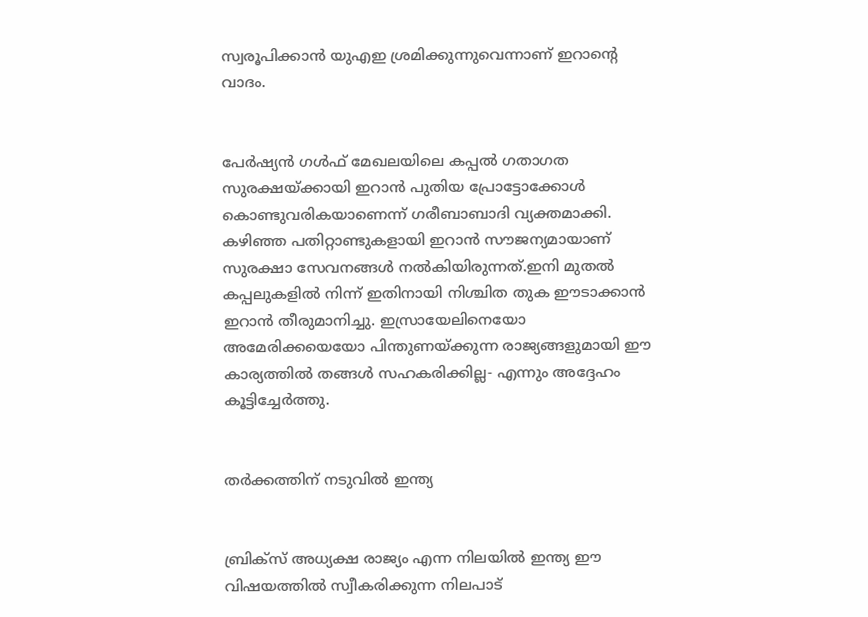സ്വരൂപിക്കാൻ യുഎഇ ശ്രമിക്കുന്നുവെന്നാണ് ഇറാന്റെ വാദം.


പേർഷ്യൻ ഗൾഫ് മേഖലയിലെ കപ്പൽ ഗതാഗത സുരക്ഷയ്ക്കായി ഇറാൻ പുതിയ പ്രോട്ടോക്കോൾ കൊണ്ടുവരികയാണെന്ന് ഗരീബാബാദി വ്യക്തമാക്കി. കഴിഞ്ഞ പതിറ്റാണ്ടുകളായി ഇറാൻ സൗജന്യമായാണ് സുരക്ഷാ സേവനങ്ങൾ നൽകിയിരുന്നത്.ഇനി മുതൽ കപ്പലുകളിൽ നിന്ന് ഇതിനായി നിശ്ചിത തുക ഈടാക്കാൻ ഇറാൻ തീരുമാനിച്ചു. ഇസ്രായേലിനെയോ അമേരിക്കയെയോ പിന്തുണയ്ക്കുന്ന രാജ്യങ്ങളുമായി ഈ കാര്യത്തിൽ തങ്ങൾ സഹകരിക്കില്ല- എന്നും അദ്ദേഹം കൂട്ടിച്ചേർത്തു.


തര്‍ക്കത്തിന് നടുവിൽ ഇന്ത്യ


ബ്രിക്സ് അധ്യക്ഷ രാജ്യം എന്ന നിലയിൽ ഇന്ത്യ ഈ വിഷയത്തിൽ സ്വീകരിക്കുന്ന നിലപാട്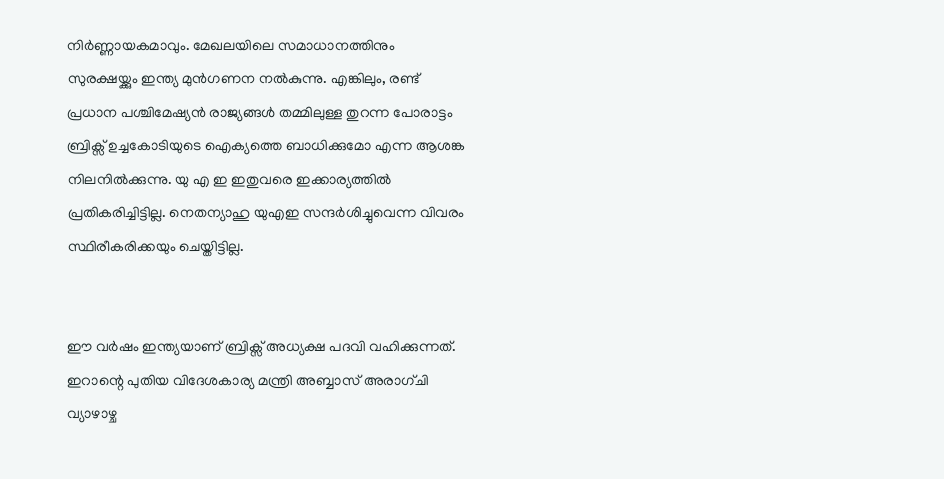നിര്‍ണ്ണായകമാവും. മേഖലയിലെ സമാധാനത്തിനും സുരക്ഷയ്ക്കും ഇന്ത്യ മുൻഗണന നൽകുന്നു. എങ്കിലും, രണ്ട് പ്രധാന പശ്ചിമേഷ്യൻ രാജ്യങ്ങൾ തമ്മിലുള്ള തുറന്ന പോരാട്ടം ബ്രിക്സ് ഉച്ചകോടിയുടെ ഐക്യത്തെ ബാധിക്കുമോ എന്ന ആശങ്ക നിലനിൽക്കുന്നു. യു എ ഇ ഇതുവരെ ഇക്കാര്യത്തിൽ പ്രതികരിച്ചിട്ടില്ല. നെതന്യാഹു യുഎഇ സന്ദർശിച്ചുവെന്ന വിവരം സ്ഥിരീകരിക്കയും ചെയ്തിട്ടില്ല.


ഈ വർഷം ഇന്ത്യയാണ് ബ്രിക്സ് അധ്യക്ഷ പദവി വഹിക്കുന്നത്. ഇറാന്റെ പുതിയ വിദേശകാര്യ മന്ത്രി അബ്ബാസ് അരാഗ്ചി വ്യാഴാഴ്ച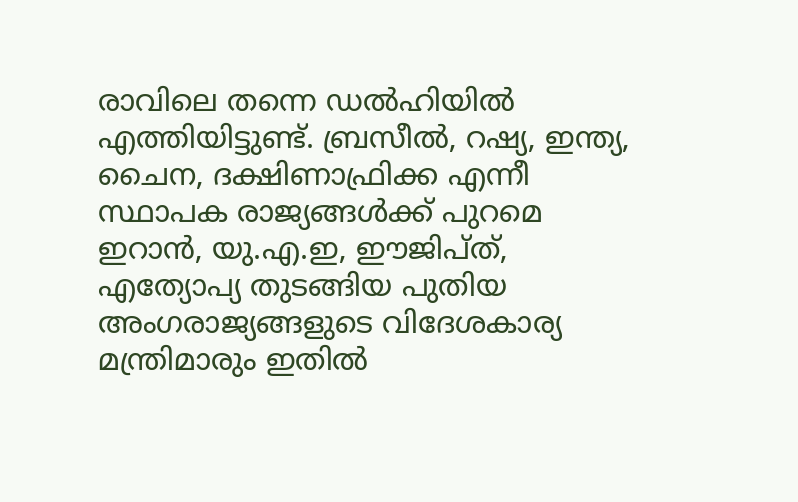രാവിലെ തന്നെ ഡൽഹിയിൽ എത്തിയിട്ടുണ്ട്. ബ്രസീൽ, റഷ്യ, ഇന്ത്യ, ചൈന, ദക്ഷിണാഫ്രിക്ക എന്നീ സ്ഥാപക രാജ്യങ്ങൾക്ക് പുറമെ ഇറാൻ, യു.എ.ഇ, ഈജിപ്ത്, എത്യോപ്യ തുടങ്ങിയ പുതിയ അംഗരാജ്യങ്ങളുടെ വിദേശകാര്യ മന്ത്രിമാരും ഇതിൽ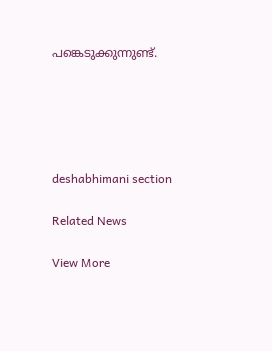പങ്കെടുക്കുന്നുണ്ട്.





deshabhimani section

Related News

View More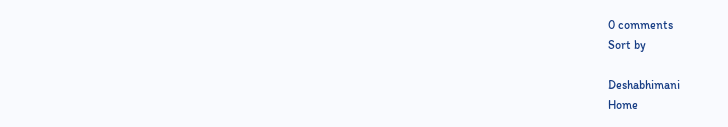0 comments
Sort by

Deshabhimani
Home